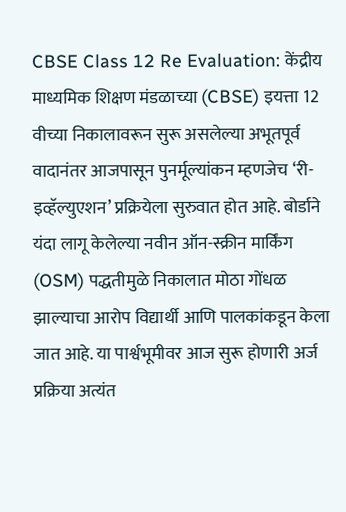CBSE Class 12 Re Evaluation: केंद्रीय माध्यमिक शिक्षण मंडळाच्या (CBSE) इयत्ता 12 वीच्या निकालावरून सुरू असलेल्या अभूतपूर्व वादानंतर आजपासून पुनर्मूल्यांकन म्हणजेच ‘री-इव्हॅल्युएशन’ प्रक्रियेला सुरुवात होत आहे. बोर्डाने यंदा लागू केलेल्या नवीन ऑन-स्क्रीन मार्किंग (OSM) पद्धतीमुळे निकालात मोठा गोंधळ झाल्याचा आरोप विद्यार्थी आणि पालकांकडून केला जात आहे. या पार्श्वभूमीवर आज सुरू होणारी अर्ज प्रक्रिया अत्यंत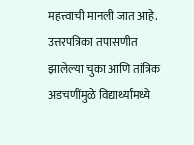महत्त्वाची मानली जात आहे.
उत्तरपत्रिका तपासणीत झालेल्या चुका आणि तांत्रिक अडचणींमुळे विद्यार्थ्यांमध्ये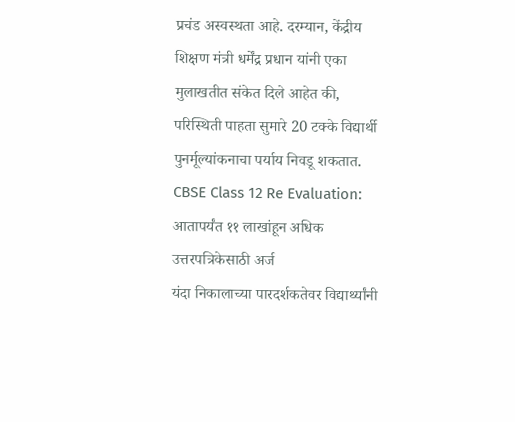प्रचंड अस्वस्थता आहे. दरम्यान, केंद्रीय शिक्षण मंत्री धर्मेंद्र प्रधान यांनी एका मुलाखतीत संकेत दिले आहेत की, परिस्थिती पाहता सुमारे 20 टक्के विद्यार्थी पुनर्मूल्यांकनाचा पर्याय निवडू शकतात.
CBSE Class 12 Re Evaluation: आतापर्यंत ११ लाखांहून अधिक उत्तरपत्रिकेसाठी अर्ज
यंदा निकालाच्या पारदर्शकतेवर विद्यार्थ्यांनी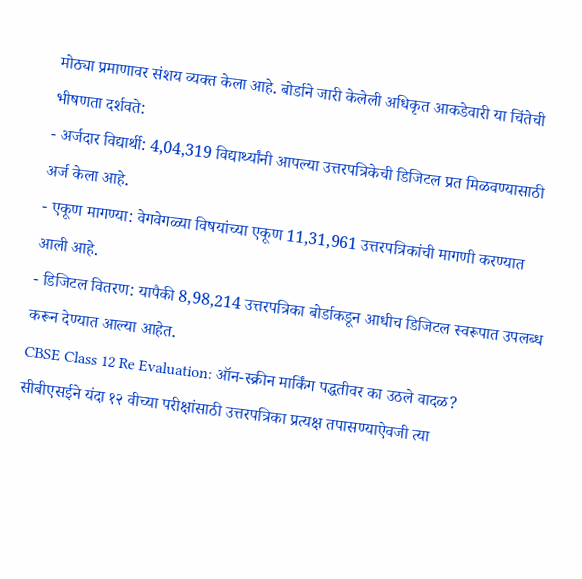मोठ्या प्रमाणावर संशय व्यक्त केला आहे. बोर्डाने जारी केलेली अधिकृत आकडेवारी या चिंतेची भीषणता दर्शवते:
- अर्जदार विद्यार्थी: 4,04,319 विद्यार्थ्यांनी आपल्या उत्तरपत्रिकेची डिजिटल प्रत मिळवण्यासाठी अर्ज केला आहे.
- एकूण मागण्या: वेगवेगळ्या विषयांच्या एकूण 11,31,961 उत्तरपत्रिकांची मागणी करण्यात आली आहे.
- डिजिटल वितरण: यापैकी 8,98,214 उत्तरपत्रिका बोर्डाकडून आधीच डिजिटल स्वरूपात उपलब्ध करून देण्यात आल्या आहेत.
CBSE Class 12 Re Evaluation: ऑन-स्क्रीन मार्किंग पद्धतीवर का उठले वादळ?
सीबीएसईने यंदा १२ वीच्या परीक्षांसाठी उत्तरपत्रिका प्रत्यक्ष तपासण्याऐवजी त्या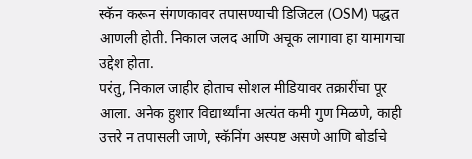स्कॅन करून संगणकावर तपासण्याची डिजिटल (OSM) पद्धत आणली होती. निकाल जलद आणि अचूक लागावा हा यामागचा उद्देश होता.
परंतु, निकाल जाहीर होताच सोशल मीडियावर तक्रारींचा पूर आला. अनेक हुशार विद्यार्थ्यांना अत्यंत कमी गुण मिळणे, काही उत्तरे न तपासली जाणे, स्कॅनिंग अस्पष्ट असणे आणि बोर्डाचे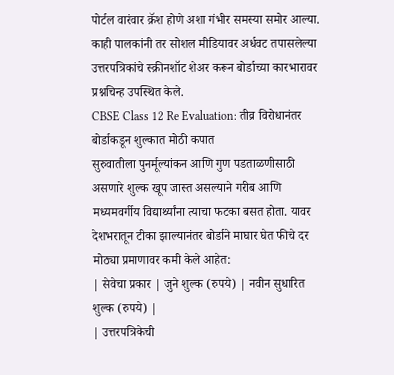पोर्टल वारंवार क्रॅश होणे अशा गंभीर समस्या समोर आल्या. काही पालकांनी तर सोशल मीडियावर अर्धवट तपासलेल्या उत्तरपत्रिकांचे स्क्रीनशॉट शेअर करून बोर्डाच्या कारभारावर प्रश्नचिन्ह उपस्थित केले.
CBSE Class 12 Re Evaluation: तीव्र विरोधानंतर बोर्डाकडून शुल्कात मोठी कपात
सुरुवातीला पुनर्मूल्यांकन आणि गुण पडताळणीसाठी असणारे शुल्क खूप जास्त असल्याने गरीब आणि मध्यमवर्गीय विद्यार्थ्यांना त्याचा फटका बसत होता. यावर देशभरातून टीका झाल्यानंतर बोर्डाने माघार घेत फीचे दर मोठ्या प्रमाणावर कमी केले आहेत:
| सेवेचा प्रकार | जुने शुल्क (रुपये) | नवीन सुधारित शुल्क (रुपये) |
| उत्तरपत्रिकेची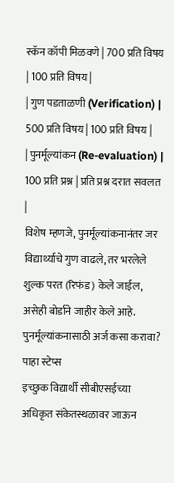स्कॅन कॉपी मिळवणे | 700 प्रति विषय | 100 प्रति विषय |
| गुण पडताळणी (Verification) | 500 प्रति विषय | 100 प्रति विषय |
| पुनर्मूल्यांकन (Re-evaluation) | 100 प्रति प्रश्न | प्रति प्रश्न दरात सवलत |
विशेष म्हणजे, पुनर्मूल्यांकनानंतर जर विद्यार्थ्याचे गुण वाढले, तर भरलेले शुल्क परत (रिफंड) केले जाईल, असेही बोर्डाने जाहीर केले आहे.
पुनर्मूल्यांकनासाठी अर्ज कसा करावा? पाहा स्टेप्स
इच्छुक विद्यार्थी सीबीएसईच्या अधिकृत संकेतस्थळावर जाऊन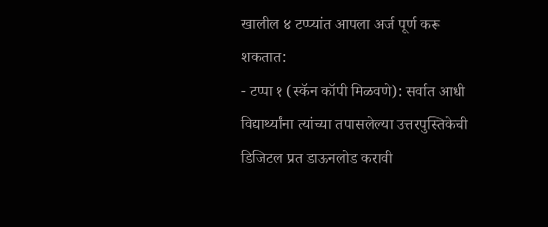खालील ४ टप्प्यांत आपला अर्ज पूर्ण करू शकतात:
- टप्पा १ (स्कॅन कॉपी मिळवणे): सर्वात आधी विद्यार्थ्यांना त्यांच्या तपासलेल्या उत्तरपुस्तिकेची डिजिटल प्रत डाऊनलोड करावी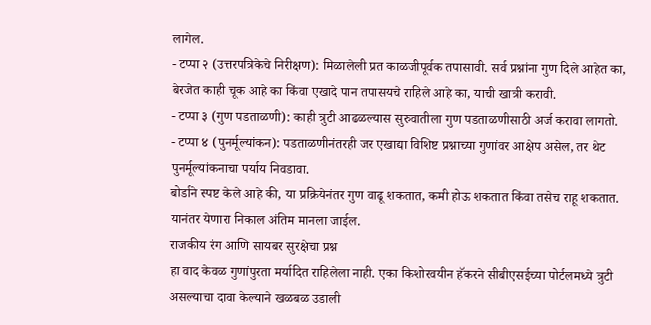लागेल.
- टप्पा २ (उत्तरपत्रिकेचे निरीक्षण): मिळालेली प्रत काळजीपूर्वक तपासावी. सर्व प्रश्नांना गुण दिले आहेत का, बेरजेत काही चूक आहे का किंवा एखादे पान तपासयचे राहिले आहे का, याची खात्री करावी.
- टप्पा ३ (गुण पडताळणी): काही त्रुटी आढळल्यास सुरुवातीला गुण पडताळणीसाठी अर्ज करावा लागतो.
- टप्पा ४ (पुनर्मूल्यांकन): पडताळणीनंतरही जर एखाद्या विशिष्ट प्रश्नाच्या गुणांवर आक्षेप असेल, तर थेट पुनर्मूल्यांकनाचा पर्याय निवडावा.
बोर्डाने स्पष्ट केले आहे की, या प्रक्रियेनंतर गुण वाढू शकतात, कमी होऊ शकतात किंवा तसेच राहू शकतात. यानंतर येणारा निकाल अंतिम मानला जाईल.
राजकीय रंग आणि सायबर सुरक्षेचा प्रश्न
हा वाद केवळ गुणांपुरता मर्यादित राहिलेला नाही. एका किशोरवयीन हॅकरने सीबीएसईच्या पोर्टलमध्ये त्रुटी असल्याचा दावा केल्याने खळबळ उडाली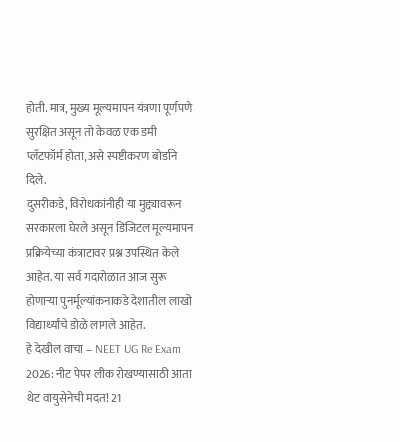होती. मात्र, मुख्य मूल्यमापन यंत्रणा पूर्णपणे सुरक्षित असून तो केवळ एक डमी प्लॅटफॉर्म होता, असे स्पष्टीकरण बोर्डाने दिले.
दुसरीकडे, विरोधकांनीही या मुद्द्यावरून सरकारला घेरले असून डिजिटल मूल्यमापन प्रक्रियेच्या कंत्राटावर प्रश्न उपस्थित केले आहेत. या सर्व गदारोळात आज सुरू होणाऱ्या पुनर्मूल्यांकनाकडे देशातील लाखो विद्यार्थ्यांचे डोळे लागले आहेत.
हे देखील वाचा – NEET UG Re Exam 2026: नीट पेपर लीक रोखण्यासाठी आता थेट वायुसेनेची मदत! 21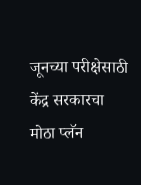जूनच्या परीक्षेसाठी केंद्र सरकारचा मोठा प्लॅन